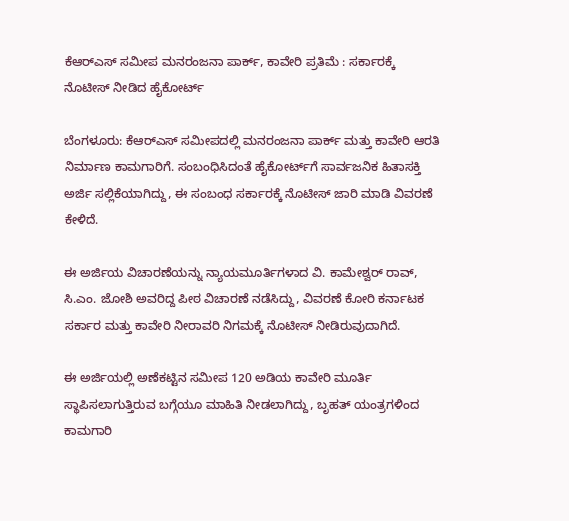ಕೆಆರ್‌ಎಸ್ ‌ಸಮೀಪ ಮನರಂಜನಾ ಪಾರ್ಕ್, ಕಾವೇರಿ ಪ್ರತಿಮೆ : ಸರ್ಕಾರಕ್ಕೆ ನೊಟೀಸ್ ನೀಡಿದ ಹೈಕೋರ್ಟ್

ಬೆಂಗಳೂರು: ಕೆಆರ್‌ಎಸ್ ಸಮೀಪದಲ್ಲಿ ಮನರಂಜನಾ ಪಾರ್ಕ್ ಮತ್ತು ಕಾವೇರಿ ಆರತಿ ನಿರ್ಮಾಣ ಕಾಮಗಾರಿಗೆ. ಸಂಬಂಧಿಸಿದಂತೆ ಹೈಕೋರ್ಟ್‌ಗೆ ಸಾರ್ವಜನಿಕ ಹಿತಾಸಕ್ತಿ ಅರ್ಜಿ ಸಲ್ಲಿಕೆಯಾಗಿದ್ದು, ಈ ಸಂಬಂಧ ಸರ್ಕಾರಕ್ಕೆ ನೊಟೀಸ್ ‌ಜಾರಿ ಮಾಡಿ ವಿವರಣೆ ಕೇಳಿದೆ.

ಈ ಅರ್ಜಿಯ ವಿಚಾರಣೆಯನ್ನು ನ್ಯಾಯಮೂರ್ತಿಗಳಾದ ವಿ. ಕಾಮೇಶ್ವರ್ ರಾವ್, ಸಿ.ಎಂ. ಜೋಶಿ ಅವರಿದ್ದ ಪೀಠ ವಿಚಾರಣೆ ನಡೆಸಿದ್ದು, ವಿವರಣೆ ಕೋರಿ ಕರ್ನಾಟಕ ಸರ್ಕಾರ ಮತ್ತು ಕಾವೇರಿ ನೀರಾವರಿ ನಿಗಮಕ್ಕೆ ನೊಟೀಸ್ ನೀಡಿರುವುದಾಗಿದೆ.

ಈ ಅರ್ಜಿಯಲ್ಲಿ ಅಣೆಕಟ್ಟಿನ ಸಮೀಪ 120 ಅಡಿಯ ಕಾವೇರಿ ಮೂರ್ತಿ ಸ್ಥಾಪಿಸಲಾಗುತ್ತಿರುವ ಬಗ್ಗೆಯೂ ಮಾಹಿತಿ ನೀಡಲಾಗಿದ್ದು, ಬೃಹತ್ ಯಂತ್ರಗಳಿಂದ ಕಾಮಗಾರಿ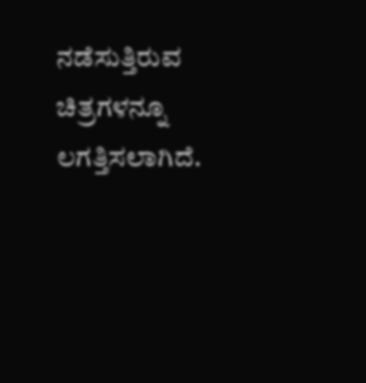ನಡೆಸುತ್ತಿರುವ ಚಿತ್ರಗಳನ್ನೂ ಲಗತ್ತಿಸಲಾಗಿದೆ.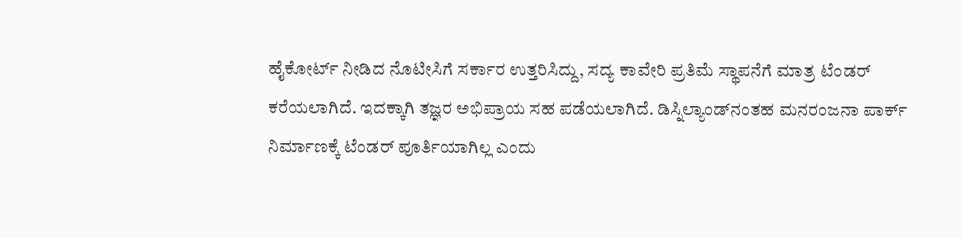ಹೈಕೋರ್ಟ್ ನೀಡಿದ ನೊಟೀಸಿಗೆ ಸರ್ಕಾರ ಉತ್ತರಿಸಿದ್ದು, ಸದ್ಯ ಕಾವೇರಿ ಪ್ರತಿಮೆ ಸ್ಥಾಪನೆಗೆ ಮಾತ್ರ ಟೆಂಡರ್ ಕರೆಯಲಾಗಿದೆ. ಇದಕ್ಕಾಗಿ ತಜ್ಞರ ಅಭಿಪ್ರಾಯ ಸಹ ಪಡೆಯಲಾಗಿದೆ. ಡಿಸ್ನಿಲ್ಯಾಂಡ್‌ನಂತಹ ಮನರಂಜನಾ ಪಾರ್ಕ್ ನಿರ್ಮಾಣಕ್ಕೆ ಟೆಂಡರ್ ಪೂರ್ತಿಯಾಗಿಲ್ಲ ಎಂದು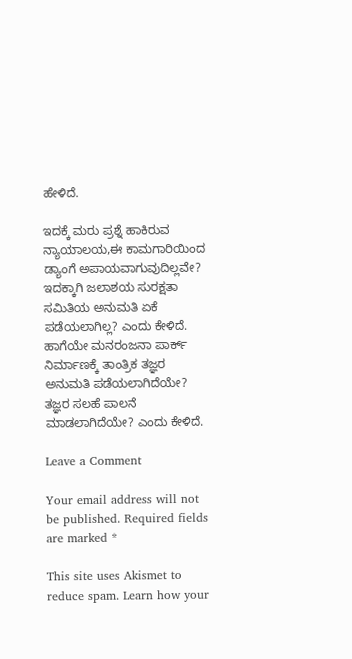ಹೇಳಿದೆ.

ಇದಕ್ಕೆ ಮರು ಪ್ರಶ್ನೆ ಹಾಕಿರುವ ನ್ಯಾಯಾಲಯ,ಈ ಕಾಮಗಾರಿಯಿಂದ ಡ್ಯಾಂ‌ಗೆ ಅಪಾಯವಾಗುವುದಿಲ್ಲವೇ? ಇದಕ್ಕಾಗಿ ಜಲಾಶಯ ಸುರಕ್ಷತಾ ಸಮಿತಿಯ ಅನುಮತಿ ಏಕೆ ಪಡೆಯಲಾಗಿಲ್ಲ? ಎಂದು ಕೇಳಿದೆ. ಹಾಗೆಯೇ ಮನರಂಜನಾ ಪಾರ್ಕ್ ನಿರ್ಮಾಣಕ್ಕೆ ತಾಂತ್ರಿಕ ತಜ್ಞರ ಅನುಮತಿ ಪಡೆಯಲಾಗಿದೆಯೇ? ತಜ್ಞರ ಸಲಹೆ ಪಾಲನೆ ಮಾಡಲಾಗಿದೆಯೇ? ಎಂದು ಕೇಳಿದೆ.

Leave a Comment

Your email address will not be published. Required fields are marked *

This site uses Akismet to reduce spam. Learn how your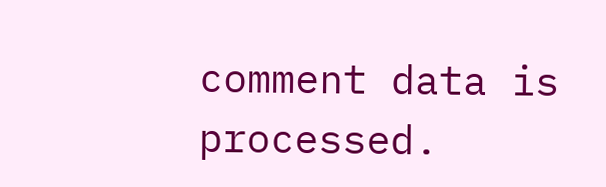comment data is processed.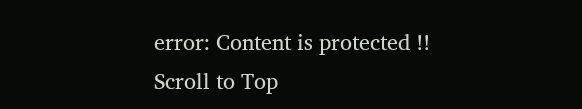error: Content is protected !!
Scroll to Top